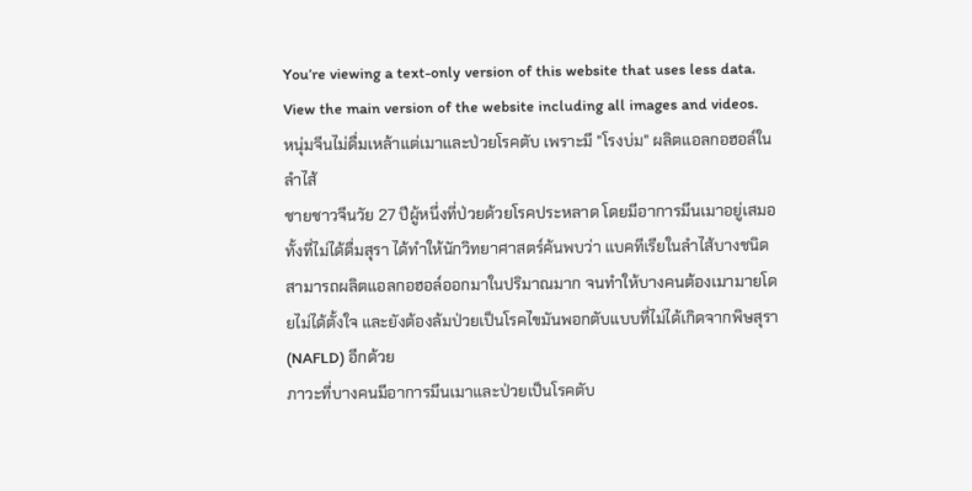You’re viewing a text-only version of this website that uses less data. View the main version of the website including all images and videos.
หนุ่มจีนไม่ดื่มเหล้าแต่เมาและป่วยโรคตับ เพราะมี "โรงบ่ม" ผลิตแอลกอฮอล์ในลำไส้
ชายชาวจีนวัย 27 ปีผู้หนึ่งที่ป่วยด้วยโรคประหลาด โดยมีอาการมึนเมาอยู่เสมอทั้งที่ไม่ได้ดื่มสุรา ได้ทำให้นักวิทยาศาสตร์ค้นพบว่า แบคทีเรียในลำไส้บางชนิดสามารถผลิตแอลกอฮอล์ออกมาในปริมาณมาก จนทำให้บางคนต้องเมามายโดยไม่ได้ตั้งใจ และยังต้องล้มป่วยเป็นโรคไขมันพอกตับแบบที่ไม่ได้เกิดจากพิษสุรา (NAFLD) อีกด้วย
ภาวะที่บางคนมีอาการมึนเมาและป่วยเป็นโรคตับ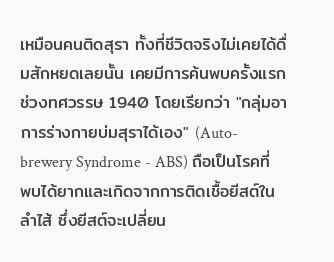เหมือนคนติดสุรา ทั้งที่ชีวิตจริงไม่เคยได้ดื่มสักหยดเลยนั้น เคยมีการค้นพบครั้งแรกช่วงทศวรรษ 1940 โดยเรียกว่า "กลุ่มอาการร่างกายบ่มสุราได้เอง" (Auto-brewery Syndrome - ABS) ถือเป็นโรคที่พบได้ยากและเกิดจากการติดเชื้อยีสต์ในลำไส้ ซึ่งยีสต์จะเปลี่ยน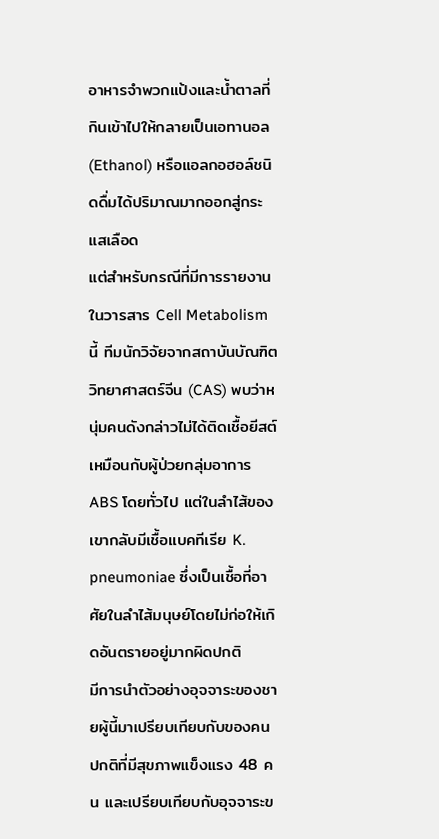อาหารจำพวกแป้งและน้ำตาลที่กินเข้าไปให้กลายเป็นเอทานอล (Ethanol) หรือแอลกอฮอล์ชนิดดื่มได้ปริมาณมากออกสู่กระแสเลือด
แต่สำหรับกรณีที่มีการรายงานในวารสาร Cell Metabolism นี้ ทีมนักวิจัยจากสถาบันบัณฑิตวิทยาศาสตร์จีน (CAS) พบว่าหนุ่มคนดังกล่าวไม่ได้ติดเชื้อยีสต์เหมือนกับผู้ป่วยกลุ่มอาการ ABS โดยทั่วไป แต่ในลำไส้ของเขากลับมีเชื้อแบคทีเรีย K. pneumoniae ซึ่งเป็นเชื้อที่อาศัยในลำไส้มนุษย์โดยไม่ก่อให้เกิดอันตรายอยู่มากผิดปกติ
มีการนำตัวอย่างอุจจาระของชายผู้นี้มาเปรียบเทียบกับของคนปกติที่มีสุขภาพแข็งแรง 48 คน และเปรียบเทียบกับอุจจาระข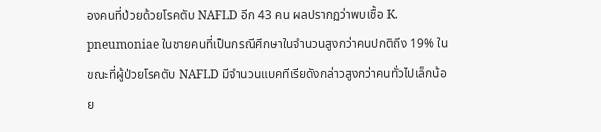องคนที่ป่วยด้วยโรคตับ NAFLD อีก 43 คน ผลปรากฏว่าพบเชื้อ K. pneumoniae ในชายคนที่เป็นกรณีศึกษาในจำนวนสูงกว่าคนปกติถึง 19% ในขณะที่ผู้ป่วยโรคตับ NAFLD มีจำนวนแบคทีเรียดังกล่าวสูงกว่าคนทั่วไปเล็กน้อย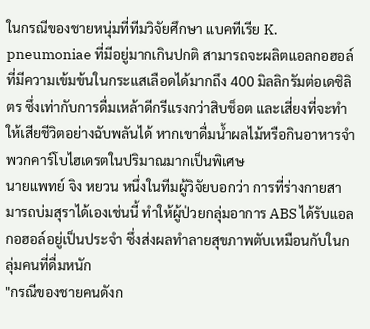ในกรณีของชายหนุ่มที่ทีมวิจัยศึกษา แบคทีเรีย K. pneumoniae ที่มีอยู่มากเกินปกติ สามารถจะผลิตแอลกอฮอล์ที่มีความเข้มข้นในกระแสเลือดได้มากถึง 400 มิลลิกรัมต่อเดซิลิตร ซึ่งเท่ากับการดื่มเหล้าดีกรีแรงกว่าสิบช็อต และเสี่ยงที่จะทำให้เสียชีวิตอย่างฉับพลันได้ หากเขาดื่มน้ำผลไม้หรือกินอาหารจำพวกคาร์โบไฮเดรตในปริมาณมากเป็นพิเศษ
นายแพทย์ จิง หยวน หนึ่งในทีมผู้วิจัยบอกว่า การที่ร่างกายสามารถบ่มสุราได้เองเช่นนี้ ทำให้ผู้ป่วยกลุ่มอาการ ABS ได้รับแอลกอฮอล์อยู่เป็นประจำ ซึ่งส่งผลทำลายสุขภาพตับเหมือนกับในกลุ่มคนที่ดื่มหนัก
"กรณีของชายคนดังก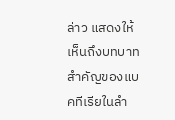ล่าว แสดงให้เห็นถึงบทบาทสำคัญของแบคทีเรียในลำ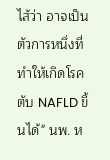ไส้ว่า อาจเป็นตัวการหนึ่งที่ทำให้เกิดโรคตับ NAFLD ขึ้นได้" นพ. ห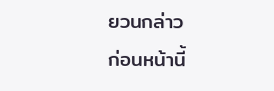ยวนกล่าว
ก่อนหน้านี้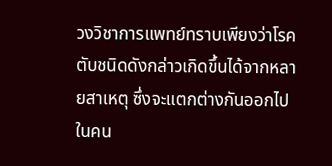วงวิชาการแพทย์ทราบเพียงว่าโรคตับชนิดดังกล่าวเกิดขึ้นได้จากหลายสาเหตุ ซึ่งจะแตกต่างกันออกไปในคน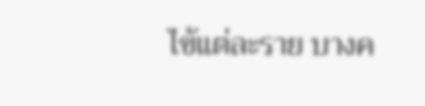ไข้แต่ละราย บางค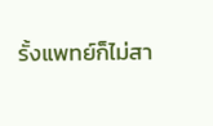รั้งแพทย์ก็ไม่สา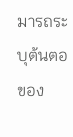มารถระบุต้นตอของ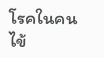โรคในคนไข้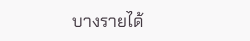บางรายได้